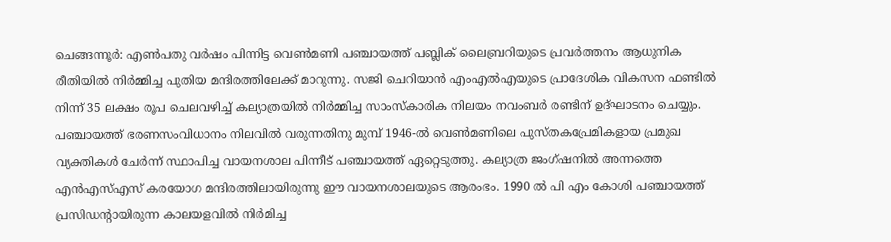ചെങ്ങന്നൂർ: എൺപതു വർഷം പിന്നിട്ട വെൺമണി പഞ്ചായത്ത് പബ്ലിക് ലൈബ്രറിയുടെ പ്രവർത്തനം ആധുനിക രീതിയിൽ നിർമ്മിച്ച പുതിയ മന്ദിരത്തിലേക്ക് മാറുന്നു. സജി ചെറിയാൻ എംഎൽഎയുടെ പ്രാദേശിക വികസന ഫണ്ടിൽ നിന്ന് 35 ലക്ഷം രൂപ ചെലവഴിച്ച് കല്യാത്രയിൽ നിർമ്മിച്ച സാംസ്കാരിക നിലയം നവംബർ രണ്ടിന് ഉദ്ഘാടനം ചെയ്യും.
പഞ്ചായത്ത് ഭരണസംവിധാനം നിലവിൽ വരുന്നതിനു മുമ്പ് 1946-ൽ വെൺമണിലെ പുസ്തകപ്രേമികളായ പ്രമുഖ വ്യക്തികൾ ചേർന്ന് സ്ഥാപിച്ച വായനശാല പിന്നീട് പഞ്ചായത്ത് ഏറ്റെടുത്തു. കല്യാത്ര ജംഗ്ഷനിൽ അന്നത്തെ എൻഎസ്എസ് കരയോഗ മന്ദിരത്തിലായിരുന്നു ഈ വായനശാലയുടെ ആരംഭം. 1990 ൽ പി എം കോശി പഞ്ചായത്ത് പ്രസിഡൻ്റായിരുന്ന കാലയളവിൽ നിർമിച്ച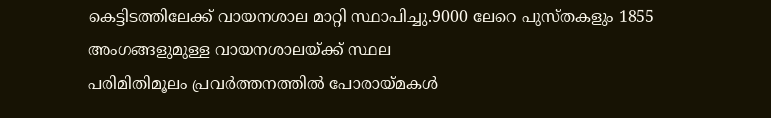കെട്ടിടത്തിലേക്ക് വായനശാല മാറ്റി സ്ഥാപിച്ചു.9000 ലേറെ പുസ്തകളും 1855 അംഗങ്ങളുമുള്ള വായനശാലയ്ക്ക് സ്ഥല
പരിമിതിമൂലം പ്രവർത്തനത്തിൽ പോരായ്മകൾ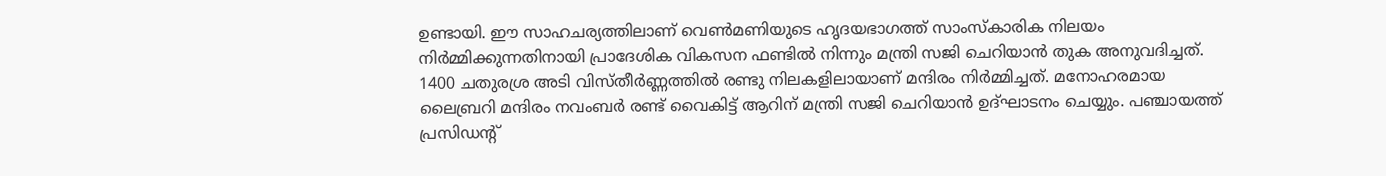ഉണ്ടായി. ഈ സാഹചര്യത്തിലാണ് വെൺമണിയുടെ ഹൃദയഭാഗത്ത് സാംസ്കാരിക നിലയം നിർമ്മിക്കുന്നതിനായി പ്രാദേശിക വികസന ഫണ്ടിൽ നിന്നും മന്ത്രി സജി ചെറിയാൻ തുക അനുവദിച്ചത്. 1400 ചതുരശ്ര അടി വിസ്തീർണ്ണത്തിൽ രണ്ടു നിലകളിലായാണ് മന്ദിരം നിർമ്മിച്ചത്. മനോഹരമായ ലൈബ്രറി മന്ദിരം നവംബർ രണ്ട് വൈകിട്ട് ആറിന് മന്ത്രി സജി ചെറിയാൻ ഉദ്ഘാടനം ചെയ്യും. പഞ്ചായത്ത് പ്രസിഡൻ്റ്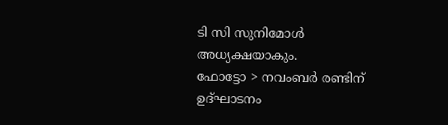ടി സി സുനിമോൾ അധ്യക്ഷയാകും.
ഫോട്ടോ > നവംബർ രണ്ടിന് ഉദ്ഘാടനം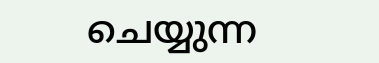ചെയ്യുന്ന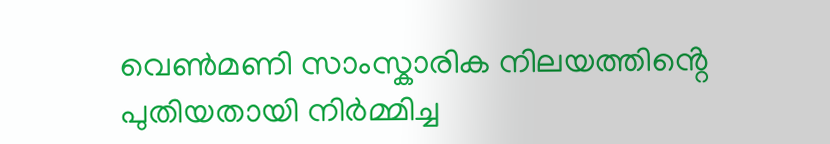വെൺമണി സാംസ്കാരിക നിലയത്തിൻ്റെ പുതിയതായി നിർമ്മിച്ച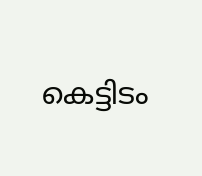കെട്ടിടം